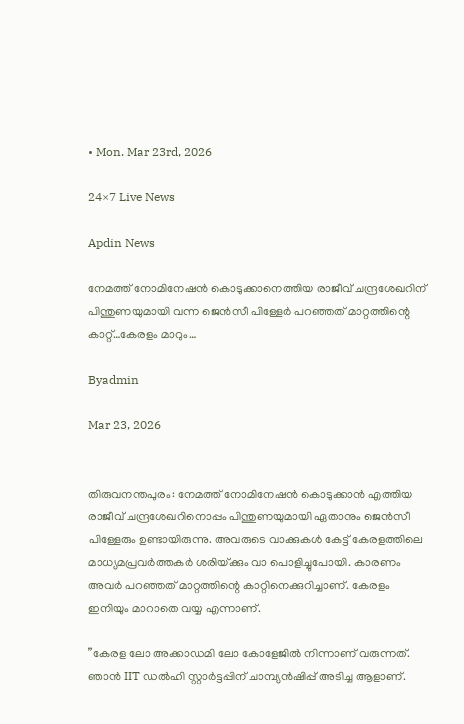• Mon. Mar 23rd, 2026

24×7 Live News

Apdin News

നേമത്ത് നോമിനേഷന്‍ കൊടുക്കാനെത്തിയ രാജീവ് ചന്ദ്രശേഖറിന് പിന്തുണയുമായി വന്ന ജെന്‍സീ പിള്ളേര്‍ പറഞ്ഞത് മാറ്റത്തിന്റെ കാറ്റ്…കേരളം മാറും…

Byadmin

Mar 23, 2026


തിരുവനന്തപുരം: നേമത്ത് നോമിനേഷന്‍ കൊടുക്കാന്‍ എത്തിയ രാജീവ് ചന്ദ്രശേഖറിനൊപ്പം പിന്തുണയുമായി ഏതാനും ജെന്‍സീ പിള്ളേരും ഉണ്ടായിരുന്നു. അവരുടെ വാക്കുകള്‍ കേട്ട് കേരളത്തിലെ മാധ്യമപ്രവര്‍ത്തകര്‍ ശരിയ്‌ക്കും വാ പൊളിച്ചുപോയി. കാരണം അവര്‍ പറഞ്ഞത് മാറ്റത്തിന്റെ കാറ്റിനെക്കുറിച്ചാണ്. കേരളം ഇനിയും മാറാതെ വയ്യ എന്നാണ്.

”കേരള ലോ അക്കാഡമി ലോ കോളേജില്‍ നിന്നാണ് വരുന്നത്. ഞാന്‍ IIT ഡല്‍ഹി സ്റ്റാര്‍ട്ടപ്പിന് ചാമ്പ്യന്‍ഷിപ്പ് അടിച്ച ആളാണ്.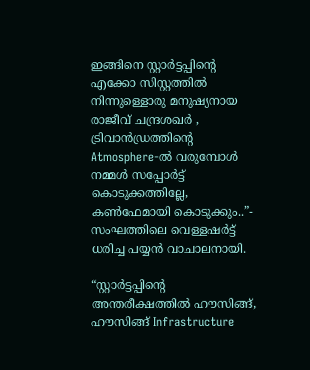ഇങ്ങിനെ സ്റ്റാര്‍ട്ടപ്പിന്റെ എക്കോ സിസ്റ്റത്തില്‍ നിന്നുള്ളൊരു മനുഷ്യനായ രാജീവ് ചന്ദ്രശഖര്‍ , ട്രിവാന്‍ഡ്രത്തിന്റെ Atmosphere-ല്‍ വരുമ്പോള്‍ നമ്മള്‍ സപ്പോര്‍ട്ട് കൊടുക്കത്തില്ലേ, കണ്‍ഫേമായി കൊടുക്കും..”- സംഘത്തിലെ വെള്ളഷര്‍ട്ട് ധരിച്ച പയ്യന്‍ വാചാലനായി.

“സ്റ്റാര്‍ട്ടപ്പിന്റെ അന്തരീക്ഷത്തില്‍ ഹൗസിങ്ങ്, ഹൗസിങ്ങ് Infrastructure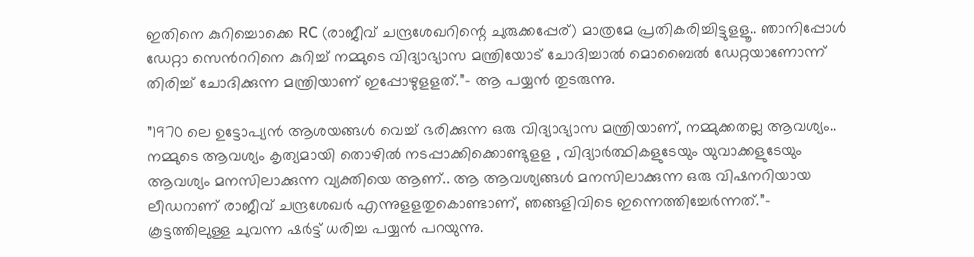ഇതിനെ കുറിച്ചൊക്കെ RC (രാജീവ് ചന്ദ്രശേഖറിന്റെ ചുരുക്കപ്പേര്) മാത്രമേ പ്രതികരിച്ചിട്ടുളളൂ.. ഞാനിപ്പോള്‍ ഡേറ്റാ സെന്‍ററിനെ കുറിച്ച് നമ്മുടെ വിദ്യാഭ്യാസ മന്ത്രിയോട് ചോദിച്ചാല്‍ മൊബൈല്‍ ഡേറ്റയാണോന്ന് തിരിച്ച് ചോദിക്കുന്ന മന്ത്രിയാണ് ഇപ്പോഴുളളത്.”- ആ പയ്യന്‍ തുടരുന്നു.

”1970 ലെ ഉട്ടോപ്യന്‍ ആശയങ്ങള്‍ വെച്ച് ഭരിക്കുന്ന ഒരു വിദ്യാഭ്യാസ മന്ത്രിയാണ്, നമ്മുക്കതല്ല ആവശ്യം..
നമ്മുടെ ആവശ്യം കൃത്യമായി തൊഴില്‍ നടപ്പാക്കിക്കൊണ്ടുളള , വിദ്യാര്‍ത്ഥികളുടേയും യുവാക്കളുടേയും ആവശ്യം മനസിലാക്കുന്ന വ്യക്തിയെ ആണ്.. ആ ആവശ്യങ്ങള്‍ മനസിലാക്കുന്ന ഒരു വിഷനറിയായ ലീഡറാണ് രാജീവ് ചന്ദ്രശേഖര്‍ എന്നുളളതുകൊണ്ടാണ്, ഞങ്ങളിവിടെ ഇന്നെത്തിച്ചേര്‍ന്നത്.”- കൂട്ടത്തിലുള്ള ചുവന്ന ഷര്‍ട്ട് ധരിച്ച പയ്യന്‍ പറയുന്നു.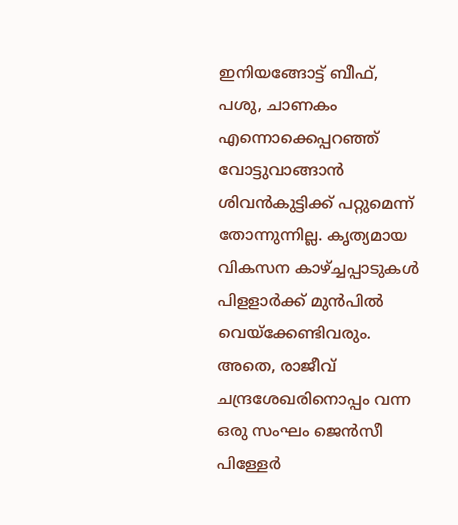ഇനിയങ്ങോട്ട് ബീഫ്, പശു, ചാണകം എന്നൊക്കെപ്പറഞ്ഞ് വോട്ടുവാങ്ങാന്‍ ശിവന്‍കുട്ടിക്ക് പറ്റുമെന്ന് തോന്നുന്നില്ല. കൃത്യമായ വികസന കാഴ്‌ച്ചപ്പാടുകള്‍ പിളളാര്‍ക്ക് മുന്‍പില്‍ വെയ്‌ക്കേണ്ടിവരും. അതെ, രാജീവ് ചന്ദ്രശേഖരിനൊപ്പം വന്ന ഒരു സംഘം ജെന്‍സീ പിള്ളേര്‍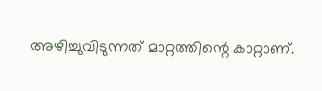അഴിച്ചുവിടുന്നത് മാറ്റത്തിന്റെ കാറ്റാണ്.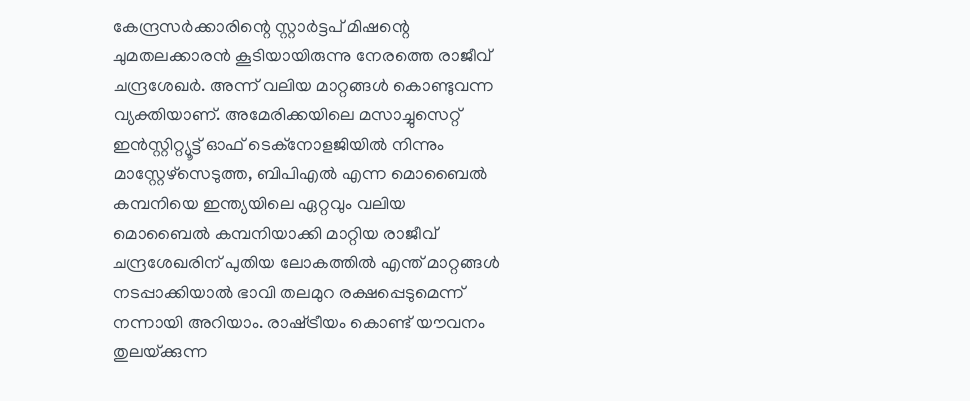കേന്ദ്രസര്‍ക്കാരിന്റെ സ്റ്റാര്‍ട്ടപ് മിഷന്റെ ചുമതലക്കാരന്‍ കൂടിയായിരുന്നു നേരത്തെ രാജീവ് ചന്ദ്രശേഖര്‍. അന്ന് വലിയ മാറ്റങ്ങള്‍ കൊണ്ടുവന്ന വ്യക്തിയാണ്. അമേരിക്കയിലെ മസാച്ചുസെറ്റ് ഇന്‍സ്റ്റിറ്റ്യൂട്ട് ഓഫ് ടെക്നോളജിയില്‍ നിന്നും മാസ്റ്റേഴ്സെടുത്ത, ബിപിഎല്‍ എന്ന മൊബൈല്‍ കമ്പനിയെ ഇന്ത്യയിലെ ഏറ്റവും വലിയ മൊബൈല്‍ കമ്പനിയാക്കി മാറ്റിയ രാജീവ് ചന്ദ്രശേഖരിന് പുതിയ ലോകത്തില്‍ എന്ത് മാറ്റങ്ങള്‍ നടപ്പാക്കിയാല്‍ ഭാവി തലമുറ രക്ഷപ്പെടുമെന്ന് നന്നായി അറിയാം. രാഷ്‌ട്രീയം കൊണ്ട് യൗവനം തുലയ്‌ക്കുന്ന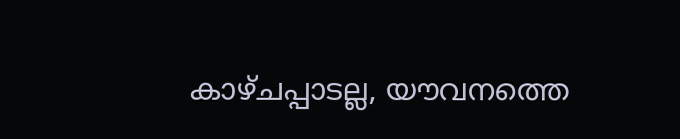കാഴ്ചപ്പാടല്ല, യൗവനത്തെ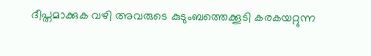ദീപ്തമാക്കുക വഴി അവരുടെ കുടുംബത്തെക്കൂടി കരകയറ്റുന്ന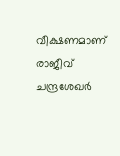വീക്ഷണമാണ് രാജീവ് ചന്ദ്രശേഖര്‍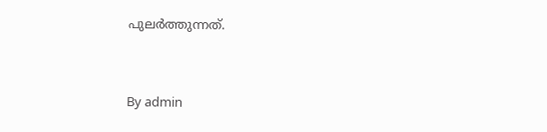പുലര്‍ത്തുന്നത്.



By admin